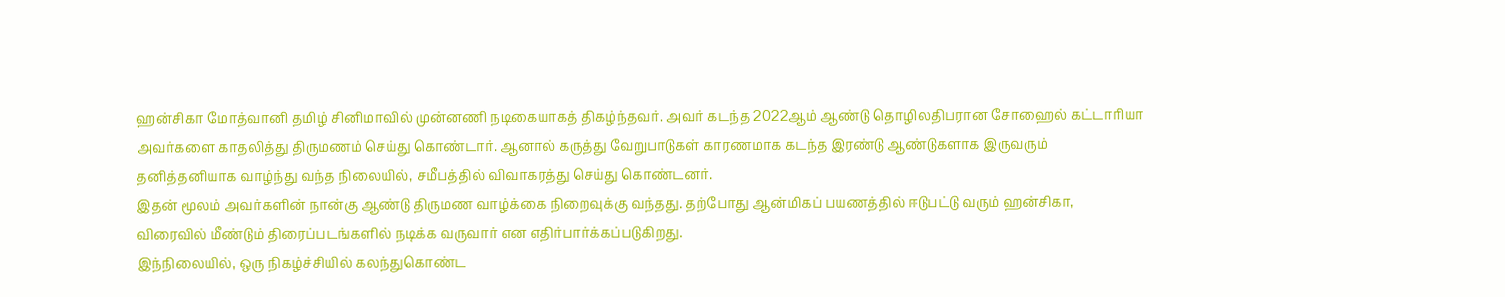ஹன்சிகா மோத்வானி தமிழ் சினிமாவில் முன்னணி நடிகையாகத் திகழ்ந்தவர். அவர் கடந்த 2022ஆம் ஆண்டு தொழிலதிபரான சோஹைல் கட்டாரியா அவர்களை காதலித்து திருமணம் செய்து கொண்டார். ஆனால் கருத்து வேறுபாடுகள் காரணமாக கடந்த இரண்டு ஆண்டுகளாக இருவரும் தனித்தனியாக வாழ்ந்து வந்த நிலையில், சமீபத்தில் விவாகரத்து செய்து கொண்டனர்.
இதன் மூலம் அவர்களின் நான்கு ஆண்டு திருமண வாழ்க்கை நிறைவுக்கு வந்தது. தற்போது ஆன்மிகப் பயணத்தில் ஈடுபட்டு வரும் ஹன்சிகா, விரைவில் மீண்டும் திரைப்படங்களில் நடிக்க வருவார் என எதிர்பார்க்கப்படுகிறது.
இந்நிலையில், ஒரு நிகழ்ச்சியில் கலந்துகொண்ட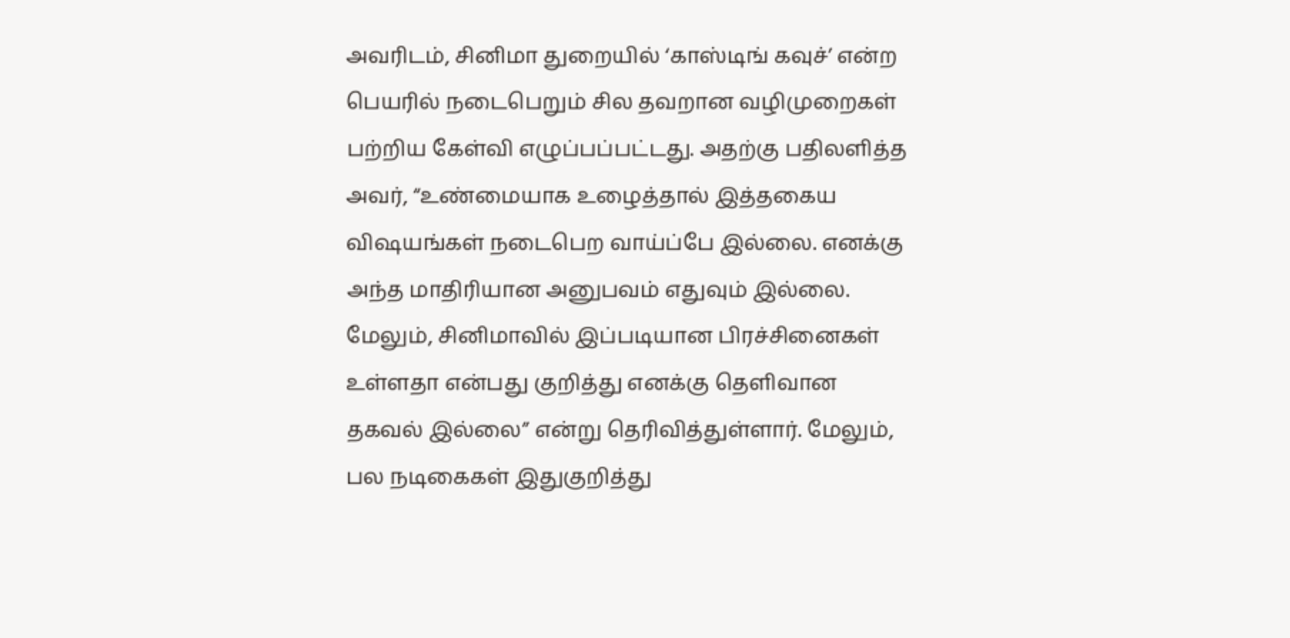அவரிடம், சினிமா துறையில் ‘காஸ்டிங் கவுச்’ என்ற பெயரில் நடைபெறும் சில தவறான வழிமுறைகள் பற்றிய கேள்வி எழுப்பப்பட்டது. அதற்கு பதிலளித்த அவர், “உண்மையாக உழைத்தால் இத்தகைய விஷயங்கள் நடைபெற வாய்ப்பே இல்லை. எனக்கு அந்த மாதிரியான அனுபவம் எதுவும் இல்லை. மேலும், சினிமாவில் இப்படியான பிரச்சினைகள் உள்ளதா என்பது குறித்து எனக்கு தெளிவான தகவல் இல்லை” என்று தெரிவித்துள்ளார். மேலும், பல நடிகைகள் இதுகுறித்து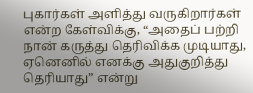புகார்கள் அளித்து வருகிறார்கள் என்ற கேள்விக்கு, “அதைப் பற்றி நான் கருத்து தெரிவிக்க முடியாது, ஏனெனில் எனக்கு அதுகுறித்து தெரியாது” என்று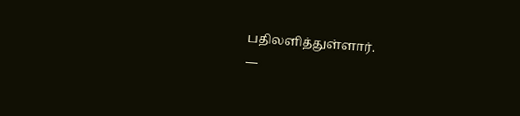பதிலளித்துள்ளார்.
—